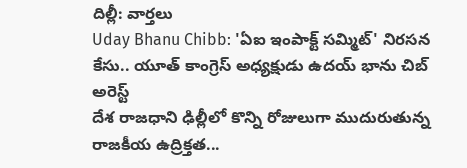దిల్లీ: వార్తలు
Uday Bhanu Chibb: 'ఏఐ ఇంపాక్ట్ సమ్మిట్' నిరసన కేసు.. యూత్ కాంగ్రెస్ అధ్యక్షుడు ఉదయ్ భాను చిబ్ అరెస్ట్
దేశ రాజధాని ఢిల్లీలో కొన్ని రోజులుగా ముదురుతున్న రాజకీయ ఉద్రిక్తత...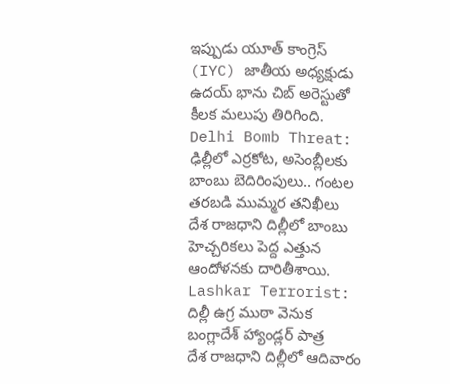ఇప్పుడు యూత్ కాంగ్రెస్ (IYC) జాతీయ అధ్యక్షుడు ఉదయ్ భాను చిబ్ అరెస్టుతో కీలక మలుపు తిరిగింది.
Delhi Bomb Threat: ఢిల్లీలో ఎర్రకోట, అసెంబ్లీలకు బాంబు బెదిరింపులు.. గంటల తరబడి ముమ్మర తనిఖీలు
దేశ రాజధాని దిల్లీలో బాంబు హెచ్చరికలు పెద్ద ఎత్తున ఆందోళనకు దారితీశాయి.
Lashkar Terrorist: దిల్లీ ఉగ్ర ముఠా వెనుక బంగ్లాదేశ్ హ్యాండ్లర్ పాత్ర
దేశ రాజధాని దిల్లీలో ఆదివారం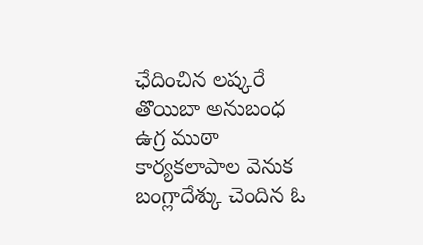ఛేదించిన లష్కరే తొయిబా అనుబంధ ఉగ్ర ముఠా కార్యకలాపాల వెనుక బంగ్లాదేశ్కు చెందిన ఓ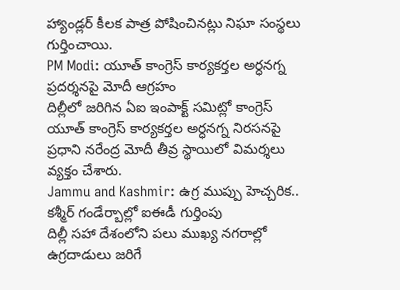హ్యాండ్లర్ కీలక పాత్ర పోషించినట్లు నిఘా సంస్థలు గుర్తించాయి.
PM Modi: యూత్ కాంగ్రెస్ కార్యకర్తల అర్ధనగ్న ప్రదర్శనపై మోదీ ఆగ్రహం
దిల్లీలో జరిగిన ఏఐ ఇంపాక్ట్ సమిట్లో కాంగ్రెస్ యూత్ కాంగ్రెస్ కార్యకర్తల అర్ధనగ్న నిరసనపై ప్రధాని నరేంద్ర మోదీ తీవ్ర స్థాయిలో విమర్శలు వ్యక్తం చేశారు.
Jammu and Kashmir: ఉగ్ర ముప్పు హెచ్చరిక.. కశ్మీర్ గండేర్బాల్లో ఐఈడీ గుర్తింపు
దిల్లీ సహా దేశంలోని పలు ముఖ్య నగరాల్లో ఉగ్రదాడులు జరిగే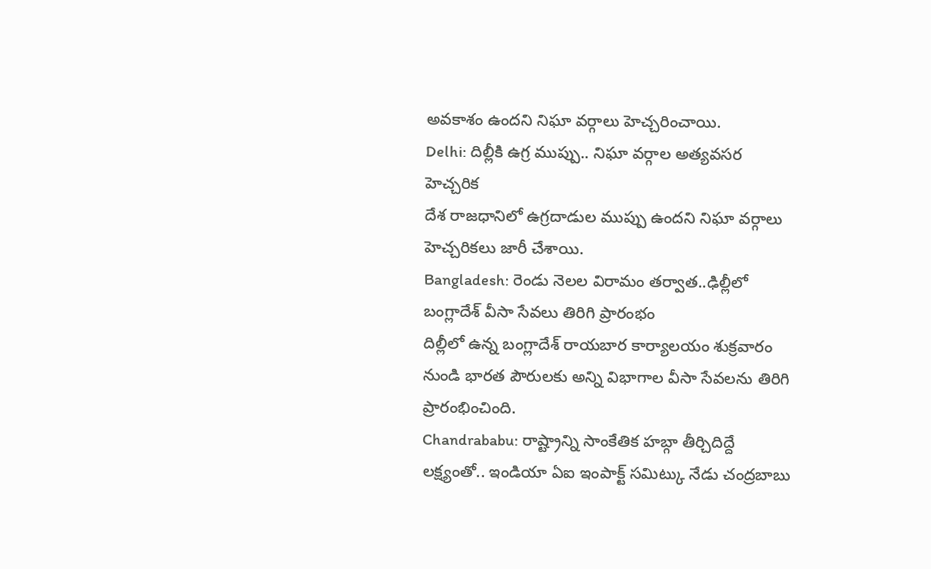అవకాశం ఉందని నిఘా వర్గాలు హెచ్చరించాయి.
Delhi: దిల్లీకి ఉగ్ర ముప్పు.. నిఘా వర్గాల అత్యవసర హెచ్చరిక
దేశ రాజధానిలో ఉగ్రదాడుల ముప్పు ఉందని నిఘా వర్గాలు హెచ్చరికలు జారీ చేశాయి.
Bangladesh: రెండు నెలల విరామం తర్వాత..ఢిల్లీలో బంగ్లాదేశ్ వీసా సేవలు తిరిగి ప్రారంభం
దిల్లీలో ఉన్న బంగ్లాదేశ్ రాయబార కార్యాలయం శుక్రవారం నుండి భారత పౌరులకు అన్ని విభాగాల వీసా సేవలను తిరిగి ప్రారంభించింది.
Chandrababu: రాష్ట్రాన్ని సాంకేతిక హబ్గా తీర్చిదిద్దే లక్ష్యంతో.. ఇండియా ఏఐ ఇంపాక్ట్ సమిట్కు నేడు చంద్రబాబు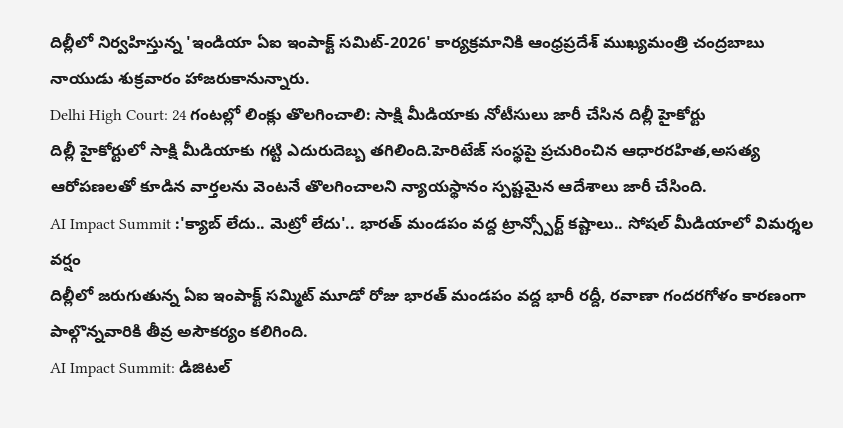దిల్లీలో నిర్వహిస్తున్న 'ఇండియా ఏఐ ఇంపాక్ట్ సమిట్-2026' కార్యక్రమానికి ఆంధ్రప్రదేశ్ ముఖ్యమంత్రి చంద్రబాబు నాయుడు శుక్రవారం హాజరుకానున్నారు.
Delhi High Court: 24 గంటల్లో లింక్లు తొలగించాలి: సాక్షి మీడియాకు నోటీసులు జారీ చేసిన దిల్లీ హైకోర్టు
దిల్లీ హైకోర్టులో సాక్షి మీడియాకు గట్టి ఎదురుదెబ్బ తగిలింది.హెరిటేజ్ సంస్థపై ప్రచురించిన ఆధారరహిత,అసత్య ఆరోపణలతో కూడిన వార్తలను వెంటనే తొలగించాలని న్యాయస్థానం స్పష్టమైన ఆదేశాలు జారీ చేసింది.
AI Impact Summit :'క్యాబ్ లేదు.. మెట్రో లేదు'.. భారత్ మండపం వద్ద ట్రాన్స్పోర్ట్ కష్టాలు.. సోషల్ మీడియాలో విమర్శల వర్షం
దిల్లీలో జరుగుతున్న ఏఐ ఇంపాక్ట్ సమ్మిట్ మూడో రోజు భారత్ మండపం వద్ద భారీ రద్దీ, రవాణా గందరగోళం కారణంగా పాల్గొన్నవారికి తీవ్ర అసౌకర్యం కలిగింది.
AI Impact Summit: డిజిటల్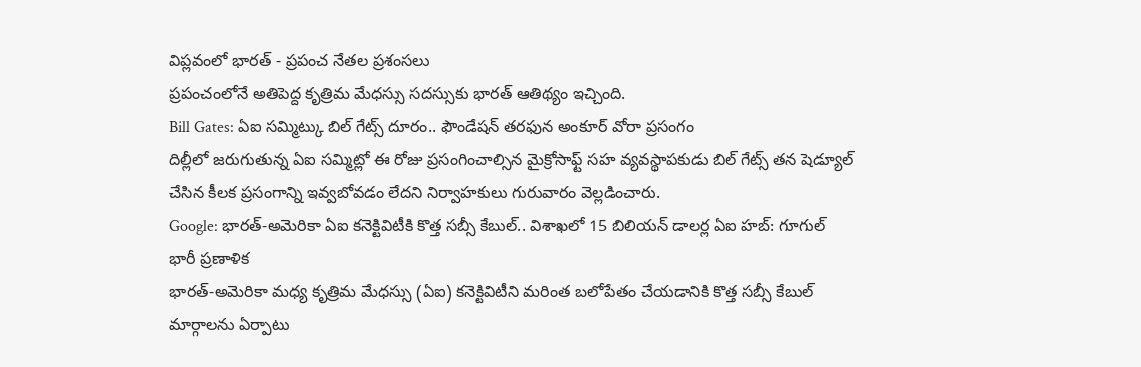విప్లవంలో భారత్ - ప్రపంచ నేతల ప్రశంసలు
ప్రపంచంలోనే అతిపెద్ద కృత్రిమ మేధస్సు సదస్సుకు భారత్ ఆతిథ్యం ఇచ్చింది.
Bill Gates: ఏఐ సమ్మిట్కు బిల్ గేట్స్ దూరం.. ఫౌండేషన్ తరఫున అంకూర్ వోరా ప్రసంగం
దిల్లీలో జరుగుతున్న ఏఐ సమ్మిట్లో ఈ రోజు ప్రసంగించాల్సిన మైక్రోసాఫ్ట్ సహ వ్యవస్థాపకుడు బిల్ గేట్స్ తన షెడ్యూల్ చేసిన కీలక ప్రసంగాన్ని ఇవ్వబోవడం లేదని నిర్వాహకులు గురువారం వెల్లడించారు.
Google: భారత్-అమెరికా ఏఐ కనెక్టివిటీకి కొత్త సబ్సీ కేబుల్.. విశాఖలో 15 బిలియన్ డాలర్ల ఏఐ హబ్: గూగుల్ భారీ ప్రణాళిక
భారత్-అమెరికా మధ్య కృత్రిమ మేధస్సు (ఏఐ) కనెక్టివిటీని మరింత బలోపేతం చేయడానికి కొత్త సబ్సీ కేబుల్ మార్గాలను ఏర్పాటు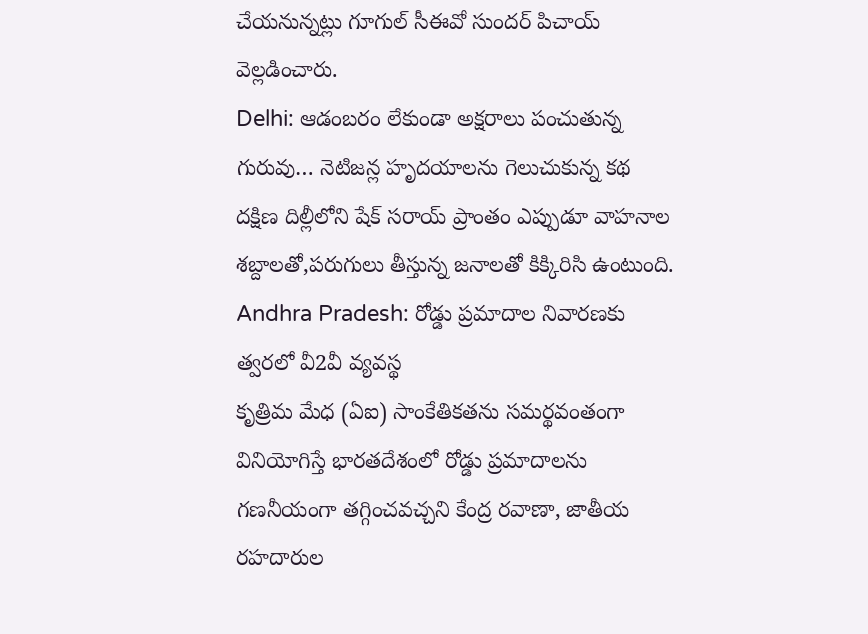చేయనున్నట్లు గూగుల్ సీఈవో సుందర్ పిచాయ్ వెల్లడించారు.
Delhi: ఆడంబరం లేకుండా అక్షరాలు పంచుతున్న గురువు… నెటిజన్ల హృదయాలను గెలుచుకున్న కథ
దక్షిణ దిల్లీలోని షేక్ సరాయ్ ప్రాంతం ఎప్పుడూ వాహనాల శబ్దాలతో,పరుగులు తీస్తున్న జనాలతో కిక్కిరిసి ఉంటుంది.
Andhra Pradesh: రోడ్డు ప్రమాదాల నివారణకు త్వరలో వీ2వీ వ్యవస్థ
కృత్రిమ మేధ (ఏఐ) సాంకేతికతను సమర్థవంతంగా వినియోగిస్తే భారతదేశంలో రోడ్డు ప్రమాదాలను గణనీయంగా తగ్గించవచ్చని కేంద్ర రవాణా, జాతీయ రహదారుల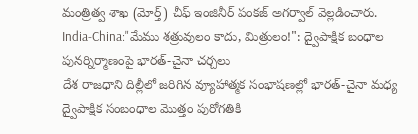మంత్రిత్వ శాఖ (మోర్త్) చీఫ్ ఇంజినీర్ పంకజ్ అగర్వాల్ వెల్లడించారు.
India-China:"మేము శత్రువులం కాదు, మిత్రులం!": ద్వైపాక్షిక బంధాల పునర్నిర్మాణంపై భారత్-చైనా చర్చలు
దేశ రాజధాని దిల్లీలో జరిగిన వ్యూహాత్మక సంభాషణల్లో భారత్-చైనా మధ్య ద్వైపాక్షిక సంబంధాల మొత్తం పురోగతికి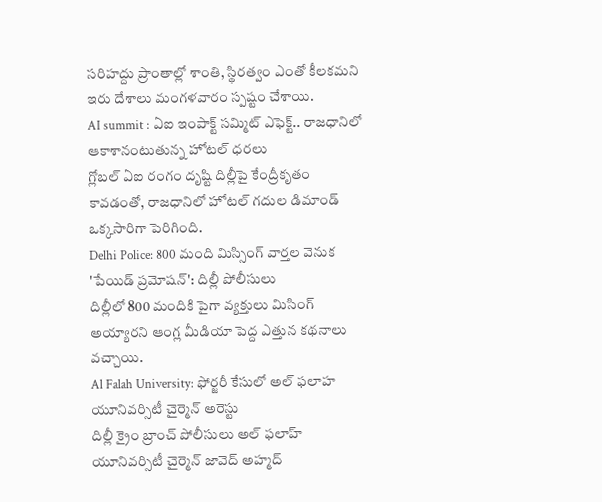సరిహద్దు ప్రాంతాల్లో శాంతి, స్థిరత్వం ఎంతో కీలకమని ఇరు దేశాలు మంగళవారం స్పష్టం చేశాయి.
AI summit : ఏఐ ఇంపాక్ట్ సమ్మిట్ ఎఫెక్ట్.. రాజధానిలో ఆకాశానంటుతున్న హోటల్ ధరలు
గ్లోబల్ ఏఐ రంగం దృష్టి దిల్లీపై కేంద్రీకృతం కావడంతో, రాజధానిలో హోటల్ గదుల డిమాండ్ ఒక్కసారిగా పెరిగింది.
Delhi Police: 800 మంది మిస్సింగ్ వార్తల వెనుక 'పేయిడ్ ప్రమోషన్': దిల్లీ పోలీసులు
దిల్లీలో 800 మందికి పైగా వ్యక్తులు మిసింగ్ అయ్యారని ఆంగ్ల మీడియా పెద్ద ఎత్తున కథనాలు వచ్చాయి.
Al Falah University: ఫోర్జరీ కేసులో అల్ ఫలాహ యూనివర్సిటీ చైర్మెన్ అరెస్టు
దిల్లీ క్రైం బ్రాంచ్ పోలీసులు అల్ ఫలాహ్ యూనివర్సిటీ చైర్మెన్ జావెద్ అహ్మద్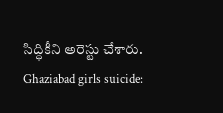సిద్ధికీని అరెస్టు చేశారు.
Ghaziabad girls suicide: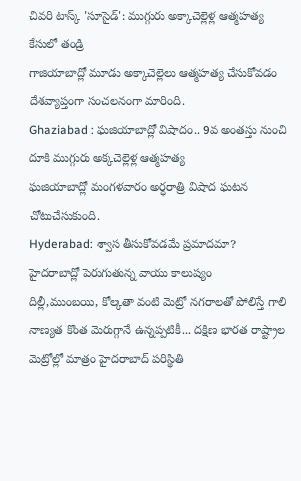చివరి టాస్క్ 'సూసైడ్': ముగ్గురు అక్కాచెల్లెళ్ల ఆత్మహత్య కేసులో తండ్రి
గాజియాబాద్లో మూడు అక్కాచెల్లెలు ఆత్మహత్య చేసుకోవడం దేశవ్యాప్తంగా సంచలనంగా మారింది.
Ghaziabad : ఘజియాబాద్లో విషాదం.. 9వ అంతస్తు నుంచి దూకి ముగ్గురు అక్కచెల్లెళ్ల ఆత్మహత్య
ఘజియాబాద్లో మంగళవారం అర్ధరాత్రి విషాద ఘటన చోటుచేసుకుంది.
Hyderabad: శ్వాస తీసుకోవడమే ప్రమాదమా? హైదరాబాద్లో పెరుగుతున్న వాయు కాలుష్యం
దిల్లీ,ముంబయి, కోల్కతా వంటి మెట్రో నగరాలతో పోలిస్తే గాలి నాణ్యత కొంత మెరుగ్గానే ఉన్నప్పటికీ... దక్షిణ భారత రాష్ట్రాల మెట్రోల్లో మాత్రం హైదరాబాద్ పరిస్థితి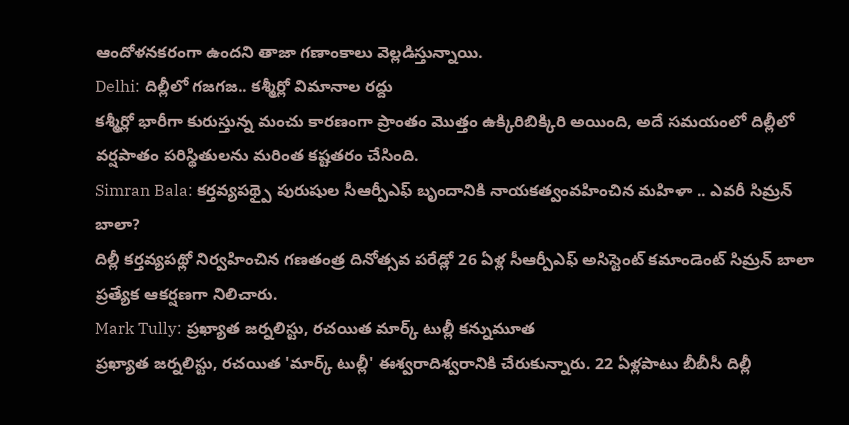ఆందోళనకరంగా ఉందని తాజా గణాంకాలు వెల్లడిస్తున్నాయి.
Delhi: దిల్లీలో గజగజ.. కశ్మీర్లో విమానాల రద్దు
కశ్మీర్లో భారీగా కురుస్తున్న మంచు కారణంగా ప్రాంతం మొత్తం ఉక్కిరిబిక్కిరి అయింది, అదే సమయంలో దిల్లీలో వర్షపాతం పరిస్థితులను మరింత కష్టతరం చేసింది.
Simran Bala: కర్తవ్యపథ్పై పురుషుల సీఆర్పీఎఫ్ బృందానికి నాయకత్వంవహించిన మహిళా .. ఎవరీ సిమ్రన్ బాలా?
దిల్లీ కర్తవ్యపథ్లో నిర్వహించిన గణతంత్ర దినోత్సవ పరేడ్లో 26 ఏళ్ల సీఆర్పీఎఫ్ అసిస్టెంట్ కమాండెంట్ సిమ్రన్ బాలా ప్రత్యేక ఆకర్షణగా నిలిచారు.
Mark Tully: ప్రఖ్యాత జర్నలిస్టు, రచయిత మార్క్ టుల్లీ కన్నుమూత
ప్రఖ్యాత జర్నలిస్టు, రచయిత 'మార్క్ టుల్లీ' ఈశ్వరాదిశ్వరానికి చేరుకున్నారు. 22 ఏళ్లపాటు బీబీసీ దిల్లీ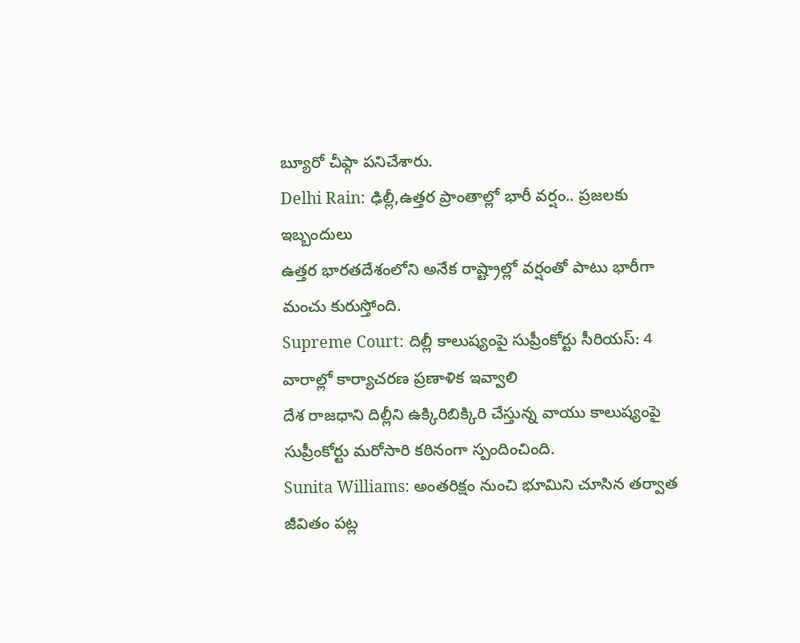బ్యూరో చీఫ్గా పనిచేశారు.
Delhi Rain: ఢిల్లీ,ఉత్తర ప్రాంతాల్లో భారీ వర్షం.. ప్రజలకు ఇబ్బందులు
ఉత్తర భారతదేశంలోని అనేక రాష్ట్రాల్లో వర్షంతో పాటు భారీగా మంచు కురుస్తోంది.
Supreme Court: దిల్లీ కాలుష్యంపై సుప్రీంకోర్టు సీరియస్: 4 వారాల్లో కార్యాచరణ ప్రణాళిక ఇవ్వాలి
దేశ రాజధాని దిల్లీని ఉక్కిరిబిక్కిరి చేస్తున్న వాయు కాలుష్యంపై సుప్రీంకోర్టు మరోసారి కఠినంగా స్పందించింది.
Sunita Williams: అంతరిక్షం నుంచి భూమిని చూసిన తర్వాత జీవితం పట్ల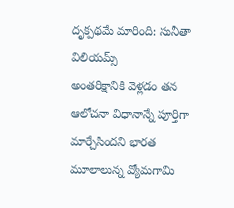దృక్పథమే మారింది: సునీతా విలియమ్స్
అంతరిక్షానికి వెళ్లడం తన ఆలోచనా విధానాన్నే పూర్తిగా మార్చేసిందని భారత మూలాలున్న వ్యోమగామి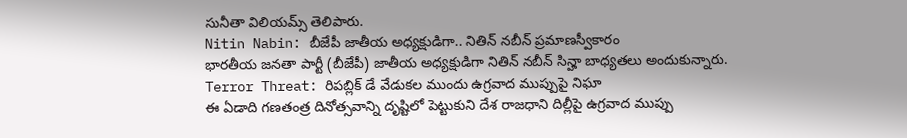సునీతా విలియమ్స్ తెలిపారు.
Nitin Nabin: బీజేపీ జాతీయ అధ్యక్షుడిగా.. నితిన్ నబీన్ ప్రమాణస్వీకారం
భారతీయ జనతా పార్టీ (బీజేపీ) జాతీయ అధ్యక్షుడిగా నితిన్ నబీన్ సిన్హా బాధ్యతలు అందుకున్నారు.
Terror Threat: రిపబ్లిక్ డే వేడుకల ముందు ఉగ్రవాద ముప్పుపై నిఘా
ఈ ఏడాది గణతంత్ర దినోత్సవాన్ని దృష్టిలో పెట్టుకుని దేశ రాజధాని దిల్లీపై ఉగ్రవాద ముప్పు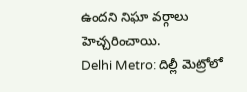ఉందని నిఘా వర్గాలు హెచ్చరించాయి.
Delhi Metro: దిల్లీ మెట్రోలో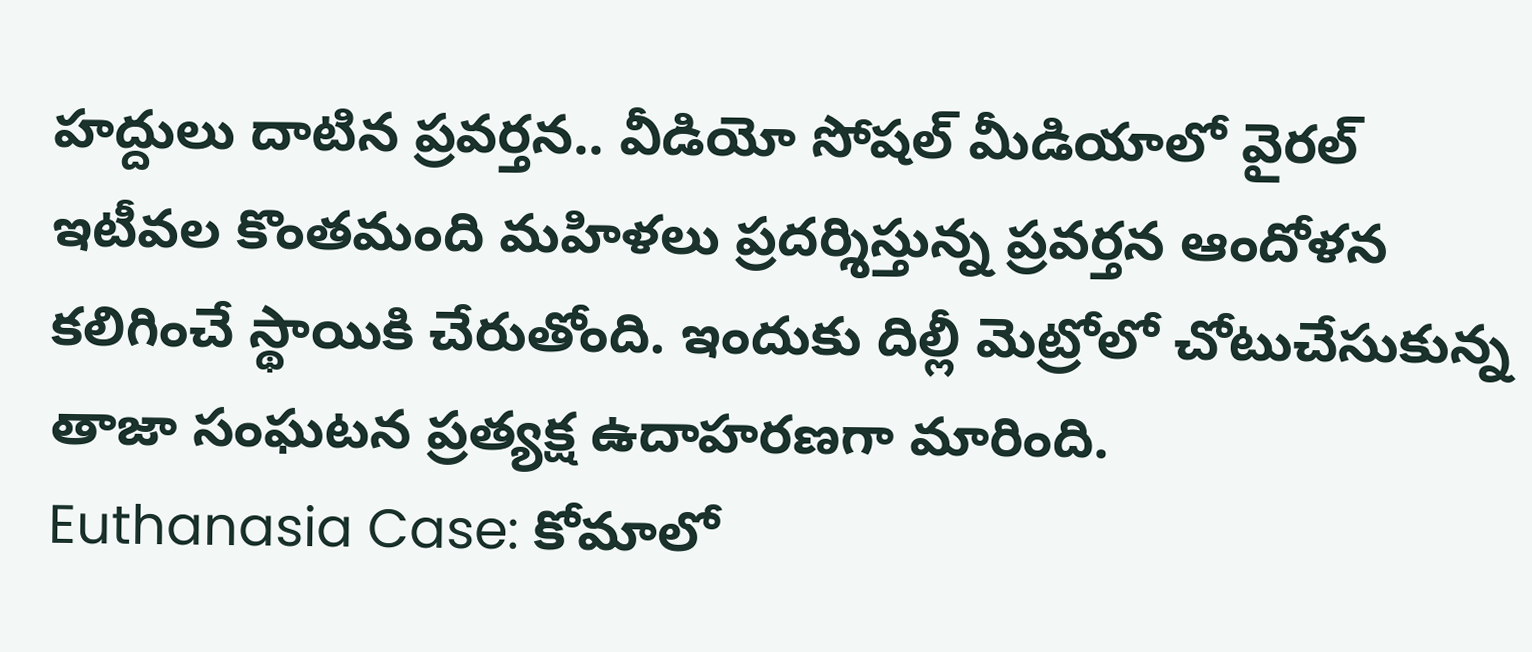హద్దులు దాటిన ప్రవర్తన.. వీడియో సోషల్ మీడియాలో వైరల్
ఇటీవల కొంతమంది మహిళలు ప్రదర్శిస్తున్న ప్రవర్తన ఆందోళన కలిగించే స్థాయికి చేరుతోంది. ఇందుకు దిల్లీ మెట్రోలో చోటుచేసుకున్న తాజా సంఘటన ప్రత్యక్ష ఉదాహరణగా మారింది.
Euthanasia Case: కోమాలో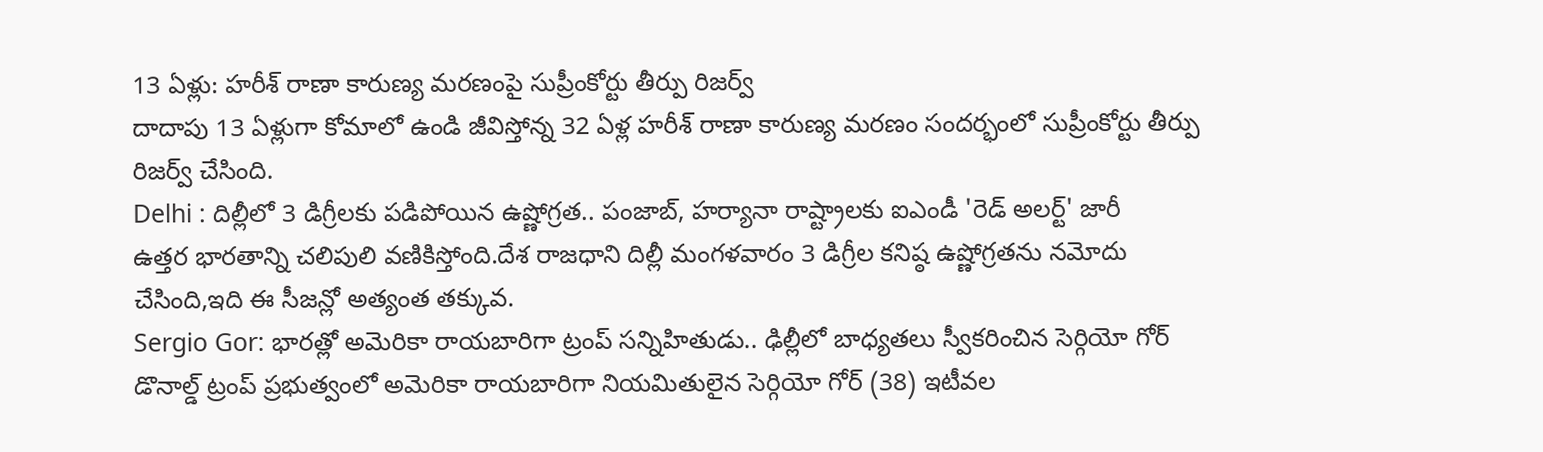13 ఏళ్లు: హరీశ్ రాణా కారుణ్య మరణంపై సుప్రీంకోర్టు తీర్పు రిజర్వ్
దాదాపు 13 ఏళ్లుగా కోమాలో ఉండి జీవిస్తోన్న 32 ఏళ్ల హరీశ్ రాణా కారుణ్య మరణం సందర్భంలో సుప్రీంకోర్టు తీర్పు రిజర్వ్ చేసింది.
Delhi : దిల్లీలో 3 డిగ్రీలకు పడిపోయిన ఉష్ణోగ్రత.. పంజాబ్, హర్యానా రాష్ట్రాలకు ఐఎండీ 'రెడ్ అలర్ట్' జారీ
ఉత్తర భారతాన్ని చలిపులి వణికిస్తోంది.దేశ రాజధాని దిల్లీ మంగళవారం 3 డిగ్రీల కనిష్ఠ ఉష్ణోగ్రతను నమోదు చేసింది,ఇది ఈ సీజన్లో అత్యంత తక్కువ.
Sergio Gor: భారత్లో అమెరికా రాయబారిగా ట్రంప్ సన్నిహితుడు.. ఢిల్లీలో బాధ్యతలు స్వీకరించిన సెర్గియో గోర్
డొనాల్డ్ ట్రంప్ ప్రభుత్వంలో అమెరికా రాయబారిగా నియమితులైన సెర్గియో గోర్ (38) ఇటీవల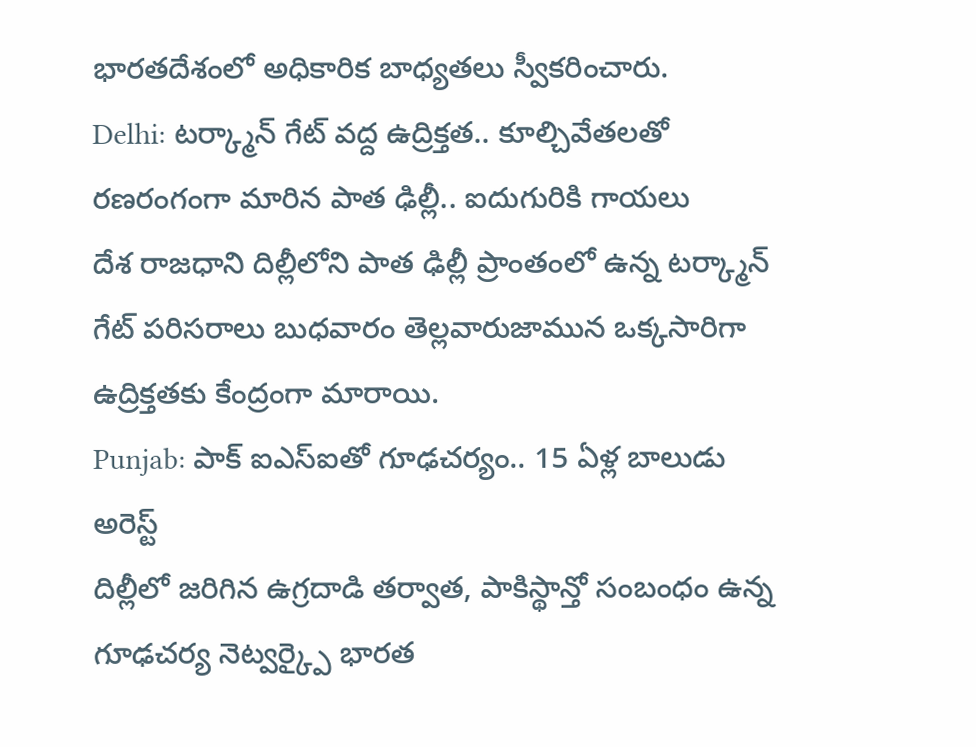భారతదేశంలో అధికారిక బాధ్యతలు స్వీకరించారు.
Delhi: టర్క్మాన్ గేట్ వద్ద ఉద్రిక్తత.. కూల్చివేతలతో రణరంగంగా మారిన పాత ఢిల్లీ.. ఐదుగురికి గాయలు
దేశ రాజధాని దిల్లీలోని పాత ఢిల్లీ ప్రాంతంలో ఉన్న టర్క్మాన్ గేట్ పరిసరాలు బుధవారం తెల్లవారుజామున ఒక్కసారిగా ఉద్రిక్తతకు కేంద్రంగా మారాయి.
Punjab: పాక్ ఐఎస్ఐతో గూఢచర్యం.. 15 ఏళ్ల బాలుడు అరెస్ట్
దిల్లీలో జరిగిన ఉగ్రదాడి తర్వాత, పాకిస్థాన్తో సంబంధం ఉన్న గూఢచర్య నెట్వర్క్పై భారత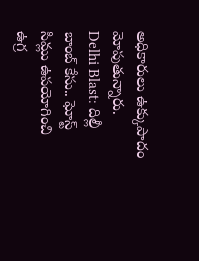అధికారులు ఉక్కుపాదం మోపుతున్నారు.
Delhi Blast: దిల్లీ బాంబ్ కేసు.. ఘోస్ట్ సిమ్లు ఉపయోగించి ఉగ్ర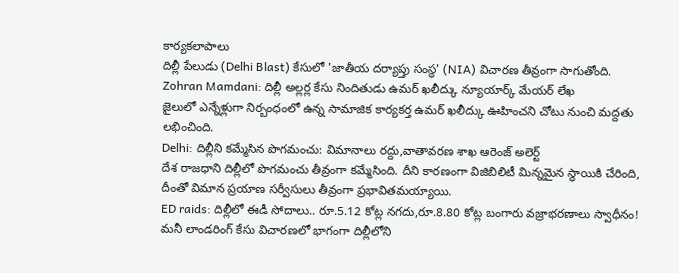కార్యకలాపాలు
దిల్లీ పేలుడు (Delhi Blast) కేసులో 'జాతీయ దర్యాప్తు సంస్థ' (NIA) విచారణ తీవ్రంగా సాగుతోంది.
Zohran Mamdani: దిల్లీ అల్లర్ల కేసు నిందితుడు ఉమర్ ఖలీద్కు న్యూయార్క్ మేయర్ లేఖ
జైలులో ఎన్నేళ్లుగా నిర్బంధంలో ఉన్న సామాజిక కార్యకర్త ఉమర్ ఖలీద్కు ఊహించని చోటు నుంచి మద్దతు లభించింది.
Delhi: దిల్లీని కమ్మేసిన పొగమంచు: విమానాలు రద్దు,వాతావరణ శాఖ ఆరెంజ్ అలెర్ట్
దేశ రాజధాని దిల్లీలో పొగమంచు తీవ్రంగా కమ్మేసింది. దీని కారణంగా విజిబిలిటీ మిన్నమైన స్థాయికి చేరింది, దీంతో విమాన ప్రయాణ సర్వీసులు తీవ్రంగా ప్రభావితమయ్యాయి.
ED raids: దిల్లీలో ఈడీ సోదాలు.. రూ.5.12 కోట్ల నగదు,రూ.8.80 కోట్ల బంగారు వజ్రాభరణాలు స్వాధీనం!
మనీ లాండరింగ్ కేసు విచారణలో భాగంగా దిల్లీలోని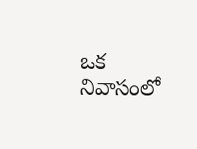ఒక నివాసంలో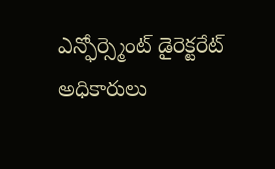ఎన్ఫోర్స్మెంట్ డైరెక్టరేట్ అధికారులు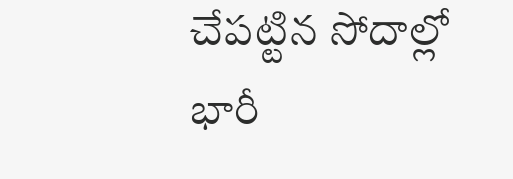చేపట్టిన సోదాల్లో భారీ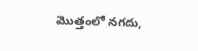మొత్తంలో నగదు,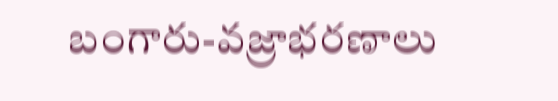బంగారు-వజ్రాభరణాలు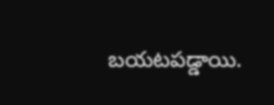బయటపడ్డాయి.